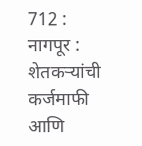712 : नागपूर : शेतकऱ्यांची कर्जमाफी आणि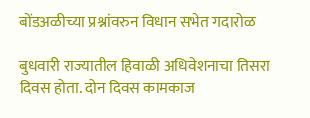बोंडअळीच्या प्रश्नांवरुन विधान सभेत गदारोळ

बुधवारी राज्यातील हिवाळी अधिवेशनाचा तिसरा दिवस होता. दोन दिवस कामकाज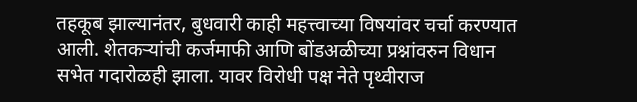तहकूब झाल्यानंतर, बुधवारी काही महत्त्वाच्या विषयांवर चर्चा करण्यात आली. शेतकऱ्यांची कर्जमाफी आणि बोंडअळीच्या प्रश्नांवरुन विधान सभेत गदारोळही झाला. यावर विरोधी पक्ष नेते पृथ्वीराज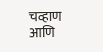चव्हाण आणि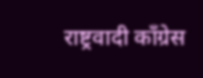राष्ट्रवादी काँग्रेस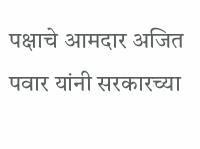पक्षाचे आमदार अजित पवार यांनी सरकारच्या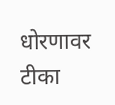धोरणावर टीका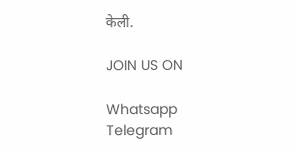केली.

JOIN US ON

Whatsapp
Telegram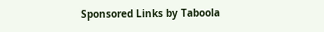Sponsored Links by Taboola